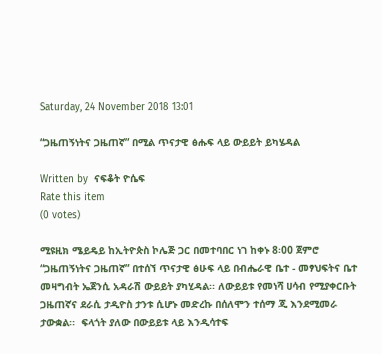Saturday, 24 November 2018 13:01

“ጋዜጠኝነትና ጋዜጠኛ” በሚል ጥናታዊ ፅሑፍ ላይ ውይይት ይካሄዳል

Written by  ናፍቆት ዮሴፍ
Rate this item
(0 votes)

ሚዩዚክ ሜይዴይ ከኢትዮጵስ ኮሌጅ ጋር በመተባበር ነገ ከቀኑ 8፡00 ጀምሮ “ጋዜጠኝነትና ጋዜጠኛ” በተሰኘ ጥናታዊ ፅሁፍ ላይ በብሔራዊ ቤተ - መፃህፍትና ቤተ መዛግብት ኤጀንሲ አዳራሽ ውይይት ያካሂዳል፡፡ ለውይይቱ የመነሻ ሀሳብ የሚያቀርቡት ጋዜጠኛና ደራሲ ታዲዮስ ታንቱ ሲሆኑ መድረኩ በሰለሞን ተሰማ ጂ እንደሚመራ ታውቋል፡፡  ፍላጎት ያለው በውይይቱ ላይ እንዲሳተፍ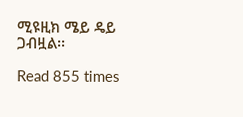ሚዩዚክ ሜይ ዴይ ጋብዟል፡፡

Read 855 times